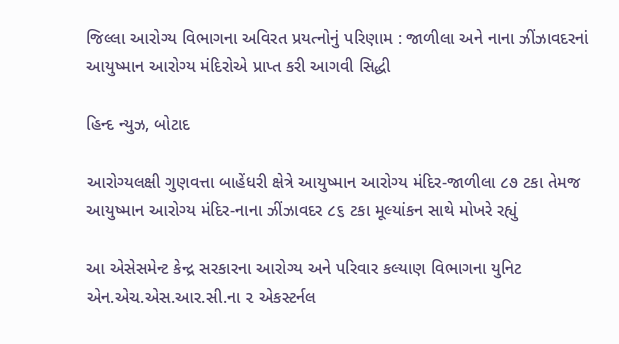જિલ્લા આરોગ્ય વિભાગના અવિરત પ્રયત્નોનું પરિણામ : જાળીલા અને નાના ઝીંઝાવદરનાં આયુષ્માન આરોગ્ય મંદિરોએ પ્રાપ્ત કરી આગવી સિદ્ધી

હિન્દ ન્યુઝ, બોટાદ

આરોગ્યલક્ષી ગુણવત્તા બાહેંધરી ક્ષેત્રે આયુષ્માન આરોગ્ય મંદિર-જાળીલા ૮૭ ટકા તેમજ આયુષ્માન આરોગ્ય મંદિર-નાના ઝીંઝાવદર ૮૬ ટકા મૂલ્યાંકન સાથે મોખરે રહ્યું

આ એસેસમેન્ટ કેન્દ્ર સરકારના આરોગ્ય અને પરિવાર કલ્યાણ વિભાગના યુનિટ એન.એચ.એસ.આર.સી.ના ૨ એકસ્ટર્નલ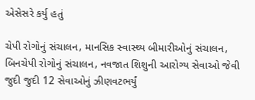એસેસરે કર્યુ હતું

ચેપી રોગોનું સંચાલન, માનસિક સ્વાસ્થ્ય બીમારીઓનું સંચાલન, બિનચેપી રોગોનું સંચાલન, નવજાત શિશુની આરોગ્ય સેવાઓ જેવી જુદી જુદી 12 સેવાઓનું ઝીણવટભર્યું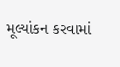મૂલ્યાંકન કરવામાં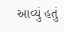આવ્યું હતું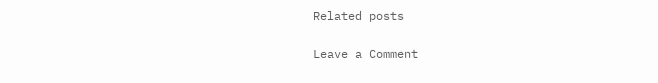Related posts

Leave a Comment